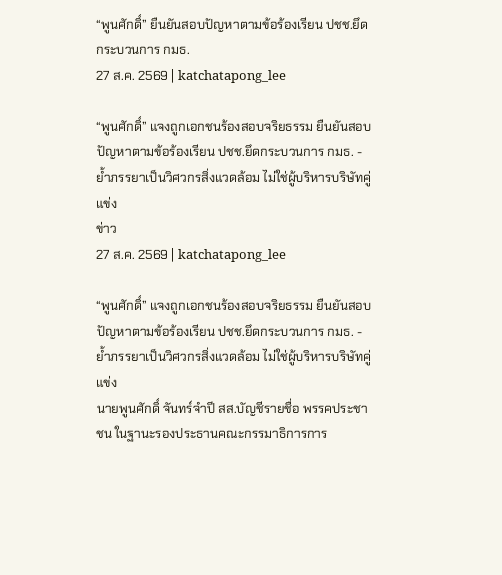“พูนศักดิ์” ยืนยันสอบปัญหาตามข้อร้องเรียน ปชช.ยึดกระบวนการ กมธ.
27 ส.ค. 2569 | katchatapong_lee

“พูนศักดิ์” แจงถูกเอกชนร้องสอบจริยธรรม ยืนยันสอบปัญหาตามข้อร้องเรียน ปชช.ยึดกระบวนการ กมธ. - ย้ำภรรยาเป็นวิศวกรสิ่งแวดล้อม ไม่ใช่ผู้บริหารบริษัทคู่แข่ง
ข่าว
27 ส.ค. 2569 | katchatapong_lee

“พูนศักดิ์” แจงถูกเอกชนร้องสอบจริยธรรม ยืนยันสอบปัญหาตามข้อร้องเรียน ปชช.ยึดกระบวนการ กมธ. - ย้ำภรรยาเป็นวิศวกรสิ่งแวดล้อม ไม่ใช่ผู้บริหารบริษัทคู่แข่ง
นายพูนศักดิ์ จันทร์จำปี สส.บัญชีรายชื่อ พรรคประชาชน ในฐานะรองประธานคณะกรรมาธิการการ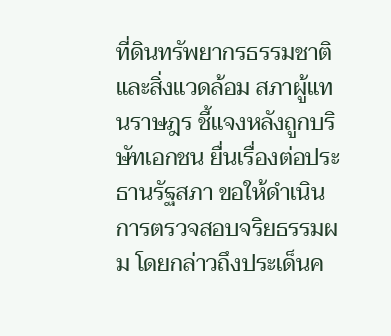ที่ดินทรัพยากรธรรมชาติและสิ่งแวดล้อม สภาผู้แทนราษฎร ชี้แจงหลังถูกบริษัทเอกชน ยื่นเรื่องต่อประธานรัฐสภา ขอให้ดำเนินการตรวจสอบจริยธรรมผม โดยกล่าวถึงประเด็นค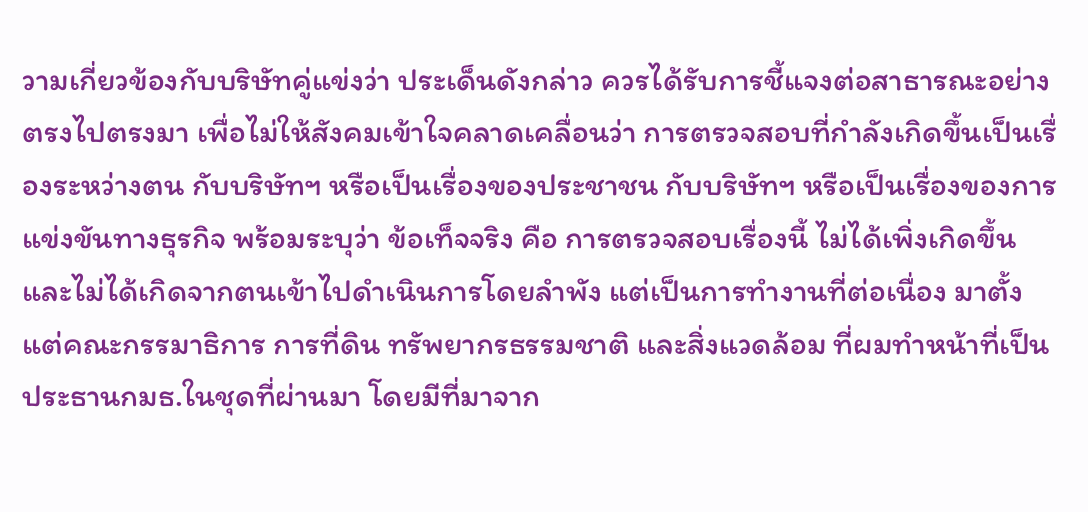วามเกี่ยวข้องกับบริษัทคู่แข่งว่า ประเด็นดังกล่าว ควรได้รับการชี้แจงต่อสาธารณะอย่างตรงไปตรงมา เพื่อไม่ให้สังคมเข้าใจคลาดเคลื่อนว่า การตรวจสอบที่กำลังเกิดขึ้นเป็นเรื่องระหว่างตน กับบริษัทฯ หรือเป็นเรื่องของประชาชน กับบริษัทฯ หรือเป็นเรื่องของการแข่งขันทางธุรกิจ พร้อมระบุว่า ข้อเท็จจริง คือ การตรวจสอบเรื่องนี้ ไม่ได้เพิ่งเกิดขึ้น และไม่ได้เกิดจากตนเข้าไปดำเนินการโดยลำพัง แต่เป็นการทำงานที่ต่อเนื่อง มาตั้งแต่คณะกรรมาธิการ การที่ดิน ทรัพยากรธรรมชาติ และสิ่งแวดล้อม ที่ผมทำหน้าที่เป็นประธานกมธ.ในชุดที่ผ่านมา โดยมีที่มาจาก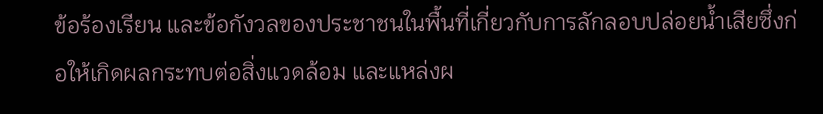ข้อร้องเรียน และข้อกังวลของประชาชนในพื้นที่เกี่ยวกับการลักลอบปล่อยน้ำเสียซึ่งก่อให้เกิดผลกระทบต่อสิ่งแวดล้อม และแหล่งผ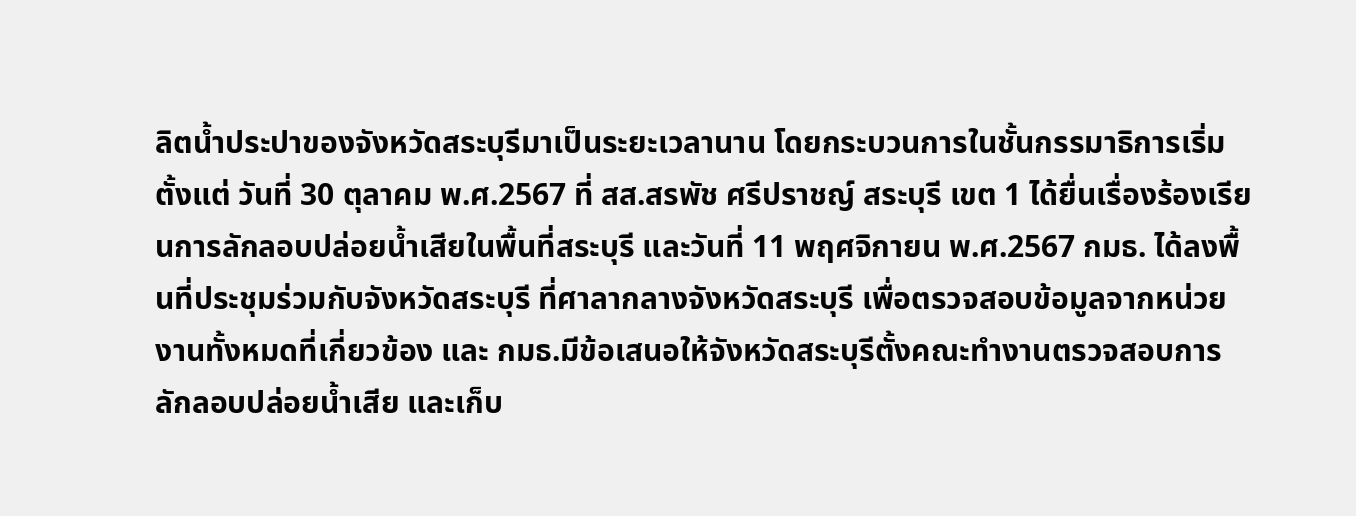ลิตน้ำประปาของจังหวัดสระบุรีมาเป็นระยะเวลานาน โดยกระบวนการในชั้นกรรมาธิการเริ่มตั้งแต่ วันที่ 30 ตุลาคม พ.ศ.2567 ที่ สส.สรพัช ศรีปราชญ์ สระบุรี เขต 1 ได้ยื่นเรื่องร้องเรียนการลักลอบปล่อยน้ำเสียในพื้นที่สระบุรี และวันที่ 11 พฤศจิกายน พ.ศ.2567 กมธ. ได้ลงพื้นที่ประชุมร่วมกับจังหวัดสระบุรี ที่ศาลากลางจังหวัดสระบุรี เพื่อตรวจสอบข้อมูลจากหน่วยงานทั้งหมดที่เกี่ยวข้อง และ กมธ.มีข้อเสนอให้จังหวัดสระบุรีตั้งคณะทำงานตรวจสอบการลักลอบปล่อยน้ำเสีย และเก็บ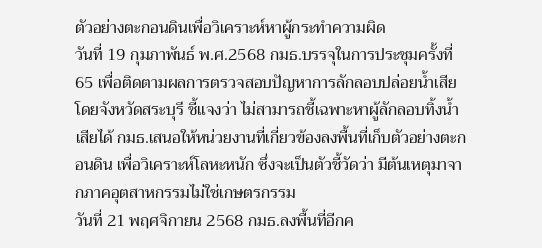ตัวอย่างตะกอนดินเพื่อวิเคราะห์หาผู้กระทำความผิด
วันที่ 19 กุมภาพันธ์ พ.ศ.2568 กมธ.บรรจุในการประชุมครั้งที่ 65 เพื่อติดตามผลการตรวจสอบปัญหาการลักลอบปล่อยน้ำเสีย โดยจังหวัดสระบุรี ชี้แจงว่า ไม่สามารถชี้เฉพาะหาผู้ลักลอบทิ้งน้ำเสียได้ กมธ.เสนอให้หน่วยงานที่เกี่ยวข้องลงพื้นที่เก็บตัวอย่างตะกอนดิน เพื่อวิเคราะห์โลหะหนัก ซึ่งจะเป็นตัวชี้วัดว่า มีต้นเหตุมาจากภาคอุตสาหกรรมไม่ใช่เกษตรกรรม
วันที่ 21 พฤศจิกายน 2568 กมธ.ลงพื้นที่อีกค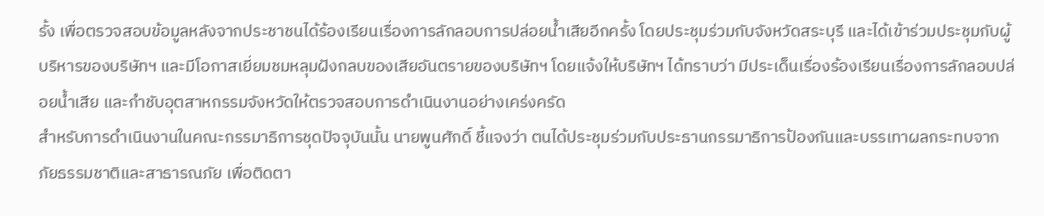รั้ง เพื่อตรวจสอบข้อมูลหลังจากประชาชนได้ร้องเรียนเรื่องการลักลอบการปล่อยน้ำเสียอีกครั้ง โดยประชุมร่วมกับจังหวัดสระบุรี และได้เข้าร่วมประชุมกับผู้บริหารของบริษัทฯ และมีโอกาสเยี่ยมชมหลุมฝังกลบของเสียอันตรายของบริษัทฯ โดยแจ้งให้บริษัทฯ ได้ทราบว่า มีประเด็นเรื่องร้องเรียนเรื่องการลักลอบปล่อยน้ำเสีย และกำชับอุตสาหกรรมจังหวัดให้ตรวจสอบการดำเนินงานอย่างเคร่งครัด
สำหรับการดำเนินงานในคณะกรรมาธิการชุดปัจจุบันนั้น นายพูนศักดิ์ ชี้แจงว่า ตนได้ประชุมร่วมกับประธานกรรมาธิการป้องกันและบรรเทาผลกระทบจากภัยธรรมชาติและสาธารณภัย เพื่อติดตา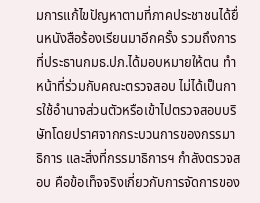มการแก้ไขปัญหาตามที่ภาคประชาชนได้ยื่นหนังสือร้องเรียนมาอีกครั้ง รวมถึงการที่ประธานกมธ.ปภ.ได้มอบหมายให้ตน ทำหน้าที่ร่วมกับคณะตรวจสอบ ไม่ได้เป็นการใช้อำนาจส่วนตัวหรือเข้าไปตรวจสอบบริษัทโดยปราศจากกระบวนการของกรรมาธิการ และสิ่งที่กรรมาธิการฯ กำลังตรวจสอบ คือข้อเท็จจริงเกี่ยวกับการจัดการของ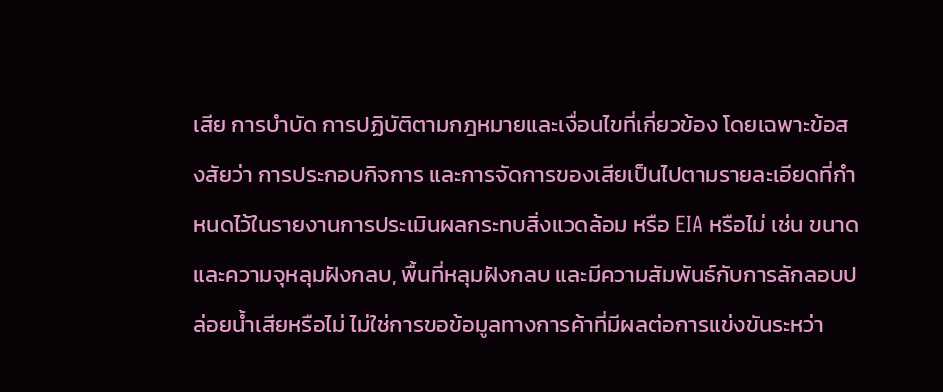เสีย การบำบัด การปฏิบัติตามกฎหมายและเงื่อนไขที่เกี่ยวข้อง โดยเฉพาะข้อสงสัยว่า การประกอบกิจการ และการจัดการของเสียเป็นไปตามรายละเอียดที่กำหนดไว้ในรายงานการประเมินผลกระทบสิ่งแวดล้อม หรือ EIA หรือไม่ เช่น ขนาดและความจุหลุมฝังกลบ, พื้นที่หลุมฝังกลบ และมีความสัมพันธ์กับการลักลอบปล่อยน้ำเสียหรือไม่ ไม่ใช่การขอข้อมูลทางการค้าที่มีผลต่อการแข่งขันระหว่า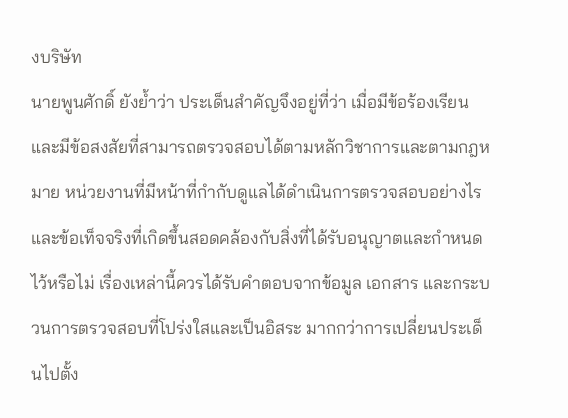งบริษัท
นายพูนศักดิ์ ยังย้ำว่า ประเด็นสำคัญจึงอยู่ที่ว่า เมื่อมีข้อร้องเรียนและมีข้อสงสัยที่สามารถตรวจสอบได้ตามหลักวิชาการและตามกฎหมาย หน่วยงานที่มีหน้าที่กำกับดูแลได้ดำเนินการตรวจสอบอย่างไร และข้อเท็จจริงที่เกิดขึ้นสอดคล้องกับสิ่งที่ได้รับอนุญาตและกำหนดไว้หรือไม่ เรื่องเหล่านี้ควรได้รับคำตอบจากข้อมูล เอกสาร และกระบวนการตรวจสอบที่โปร่งใสและเป็นอิสระ มากกว่าการเปลี่ยนประเด็นไปตั้ง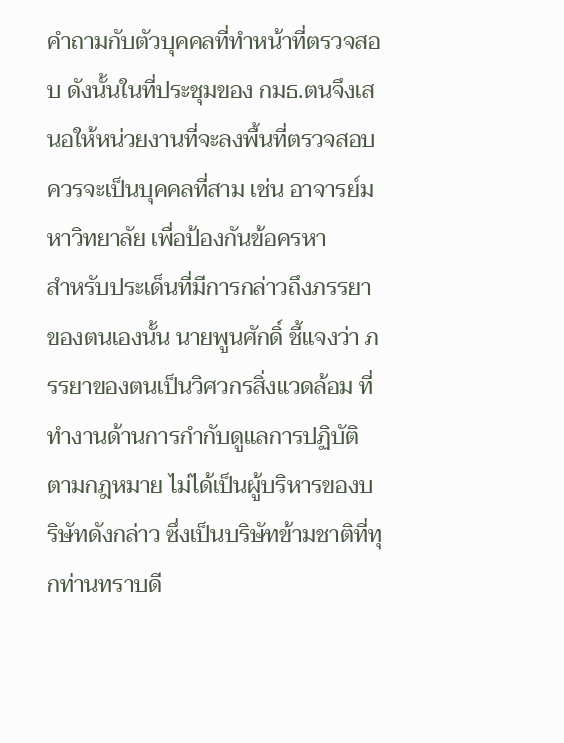คำถามกับตัวบุคคลที่ทำหน้าที่ตรวจสอบ ดังนั้นในที่ประชุมของ กมธ.ตนจึงเสนอให้หน่วยงานที่จะลงพื้นที่ตรวจสอบควรจะเป็นบุคคลที่สาม เช่น อาจารย์มหาวิทยาลัย เพื่อป้องกันข้อครหา
สำหรับประเด็นที่มีการกล่าวถึงภรรยาของตนเองนั้น นายพูนศักดิ์ ชี้แจงว่า ภรรยาของตนเป็นวิศวกรสิ่งแวดล้อม ที่ทำงานด้านการกำกับดูแลการปฏิบัติตามกฎหมาย ไม่ได้เป็นผู้บริหารของบริษัทดังกล่าว ซึ่งเป็นบริษัทข้ามชาติที่ทุกท่านทราบดี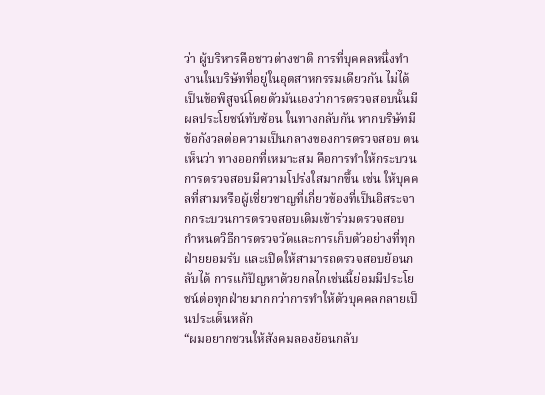ว่า ผู้บริหารคือชาวต่างชาติ การที่บุคคลหนึ่งทำงานในบริษัทที่อยู่ในอุตสาหกรรมเดียวกัน ไม่ได้เป็นข้อพิสูจน์โดยตัวมันเองว่าการตรวจสอบนั้นมีผลประโยชน์ทับซ้อน ในทางกลับกัน หากบริษัทมีข้อกังวลต่อความเป็นกลางของการตรวจสอบ ตนเห็นว่า ทางออกที่เหมาะสม คือการทำให้กระบวนการตรวจสอบมีความโปร่งใสมากขึ้น เช่น ให้บุคคลที่สามหรือผู้เชี่ยวชาญที่เกี่ยวข้องที่เป็นอิสระจากกระบวนการตรวจสอบเดิมเข้าร่วมตรวจสอบ กำหนดวิธีการตรวจวัดและการเก็บตัวอย่างที่ทุกฝ่ายยอมรับ และเปิดให้สามารถตรวจสอบย้อนกลับได้ การแก้ปัญหาด้วยกลไกเช่นนี้ย่อมมีประโยชน์ต่อทุกฝ่ายมากกว่าการทำให้ตัวบุคคลกลายเป็นประเด็นหลัก
“ผมอยากชวนให้สังคมลองย้อนกลับ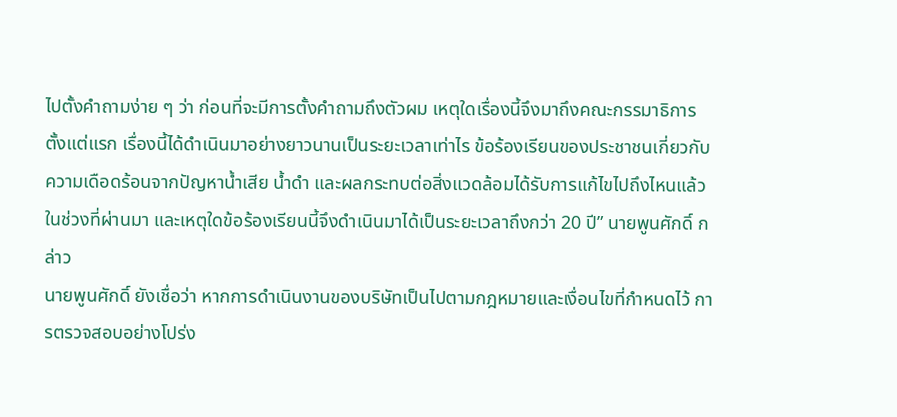ไปตั้งคำถามง่าย ๆ ว่า ก่อนที่จะมีการตั้งคำถามถึงตัวผม เหตุใดเรื่องนี้จึงมาถึงคณะกรรมาธิการตั้งแต่แรก เรื่องนี้ได้ดำเนินมาอย่างยาวนานเป็นระยะเวลาเท่าไร ข้อร้องเรียนของประชาชนเกี่ยวกับความเดือดร้อนจากปัญหาน้ำเสีย น้ำดำ และผลกระทบต่อสิ่งแวดล้อมได้รับการแก้ไขไปถึงไหนแล้วในช่วงที่ผ่านมา และเหตุใดข้อร้องเรียนนี้จึงดำเนินมาได้เป็นระยะเวลาถึงกว่า 20 ปี” นายพูนศักดิ์ กล่าว
นายพูนศักดิ์ ยังเชื่อว่า หากการดำเนินงานของบริษัทเป็นไปตามกฎหมายและเงื่อนไขที่กำหนดไว้ การตรวจสอบอย่างโปร่ง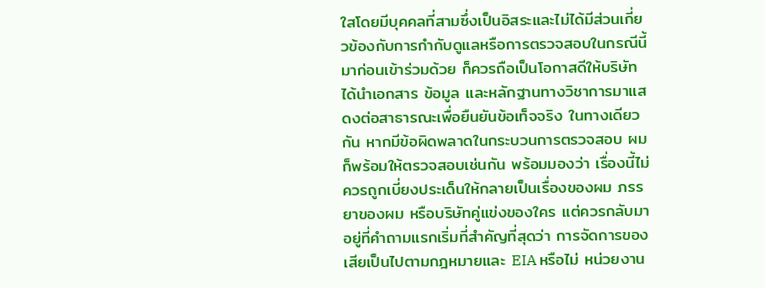ใสโดยมีบุคคลที่สามซึ่งเป็นอิสระและไม่ได้มีส่วนเกี่ยวข้องกับการกำกับดูแลหรือการตรวจสอบในกรณีนี้มาก่อนเข้าร่วมด้วย ก็ควรถือเป็นโอกาสดีให้บริษัทได้นำเอกสาร ข้อมูล และหลักฐานทางวิชาการมาแสดงต่อสาธารณะเพื่อยืนยันข้อเท็จจริง ในทางเดียวกัน หากมีข้อผิดพลาดในกระบวนการตรวจสอบ ผมก็พร้อมให้ตรวจสอบเช่นกัน พร้อมมองว่า เรื่องนี้ไม่ควรถูกเบี่ยงประเด็นให้กลายเป็นเรื่องของผม ภรรยาของผม หรือบริษัทคู่แข่งของใคร แต่ควรกลับมาอยู่ที่คำถามแรกเริ่มที่สำคัญที่สุดว่า การจัดการของเสียเป็นไปตามกฎหมายและ EIA หรือไม่ หน่วยงาน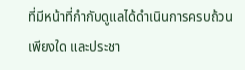ที่มีหน้าที่กำกับดูแลได้ดำเนินการครบถ้วนเพียงใด และประชา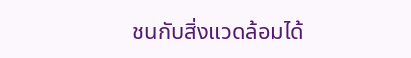ชนกับสิ่งแวดล้อมได้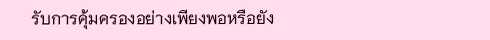รับการคุ้มครองอย่างเพียงพอหรือยัง